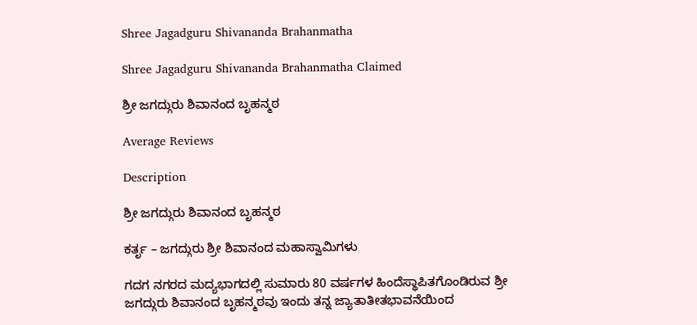Shree Jagadguru Shivananda Brahanmatha

Shree Jagadguru Shivananda Brahanmatha Claimed

ಶ್ರೀ ಜಗದ್ಗುರು ಶಿವಾನಂದ ಬೃಹನ್ಮಠ

Average Reviews

Description

ಶ್ರೀ ಜಗದ್ಗುರು ಶಿವಾನಂದ ಬೃಹನ್ಮಠ

ಕರ್ತೃ – ಜಗದ್ಗುರು ಶ್ರೀ ಶಿವಾನಂದ ಮಹಾಸ್ವಾಮಿಗಳು

ಗದಗ ನಗರದ ಮದ್ಯಭಾಗದಲ್ಲಿ ಸುಮಾರು 80 ವರ್ಷಗಳ ಹಿಂದೆಸ್ಥಾಪಿತಗೊಂಡಿರುವ ಶ್ರೀ ಜಗದ್ಗುರು ಶಿವಾನಂದ ಬೃಹನ್ಮಠವು ಇಂದು ತನ್ನ ಜ್ಯಾತಾತೀತಭಾವನೆಯಿಂದ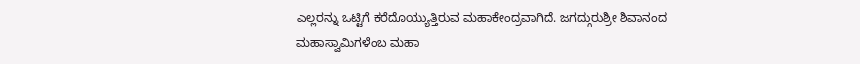ಎಲ್ಲರನ್ನು ಒಟ್ಟಿಗೆ ಕರೆದೊಯ್ಯುತ್ತಿರುವ ಮಹಾಕೇಂದ್ರವಾಗಿದೆ. ಜಗದ್ಗುರುಶ್ರೀ ಶಿವಾನಂದ ಮಹಾಸ್ವಾಮಿಗಳೆಂಬ ಮಹಾ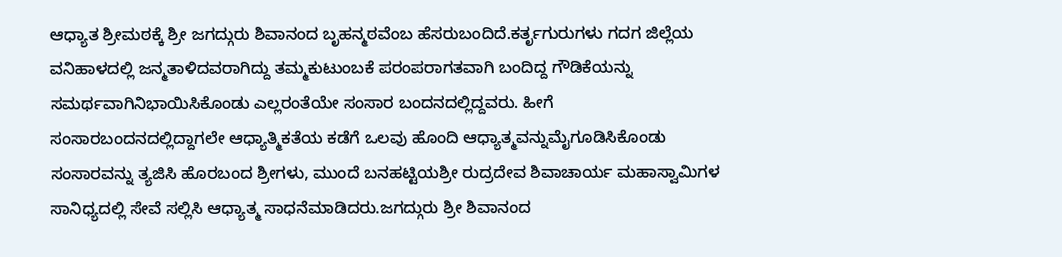ಆಧ್ಯಾತ ಶ್ರೀಮಠಕ್ಕೆ ಶ್ರೀ ಜಗದ್ಗುರು ಶಿವಾನಂದ ಬೃಹನ್ಮಠವೆಂಬ ಹೆಸರುಬಂದಿದೆ.ಕರ್ತೃಗುರುಗಳು ಗದಗ ಜಿಲ್ಲೆಯ ವನಿಹಾಳದಲ್ಲಿ ಜನ್ಮತಾಳಿದವರಾಗಿದ್ದು ತಮ್ಮಕುಟುಂಬಕೆ ಪರಂಪರಾಗತವಾಗಿ ಬಂದಿದ್ದ ಗೌಡಿಕೆಯನ್ನು ಸಮರ್ಥವಾಗಿನಿಭಾಯಿಸಿಕೊಂಡು ಎಲ್ಲರಂತೆಯೇ ಸಂಸಾರ ಬಂದನದಲ್ಲಿದ್ದವರು. ಹೀಗೆ ಸಂಸಾರಬಂದನದಲ್ಲಿದ್ದಾಗಲೇ ಆಧ್ಯಾತ್ಮಿಕತೆಯ ಕಡೆಗೆ ಒಲವು ಹೊಂದಿ ಆಧ್ಯಾತ್ಮವನ್ನುಮೈಗೂಡಿಸಿಕೊಂಡು ಸಂಸಾರವನ್ನು ತ್ಯಜಿಸಿ ಹೊರಬಂದ ಶ್ರೀಗಳು, ಮುಂದೆ ಬನಹಟ್ಟಿಯಶ್ರೀ ರುದ್ರದೇವ ಶಿವಾಚಾರ್ಯ ಮಹಾಸ್ವಾಮಿಗಳ ಸಾನಿಧ್ಯದಲ್ಲಿ ಸೇವೆ ಸಲ್ಲಿಸಿ ಆಧ್ಯಾತ್ಮ ಸಾಧನೆಮಾಡಿದರು.ಜಗದ್ಗುರು ಶ್ರೀ ಶಿವಾನಂದ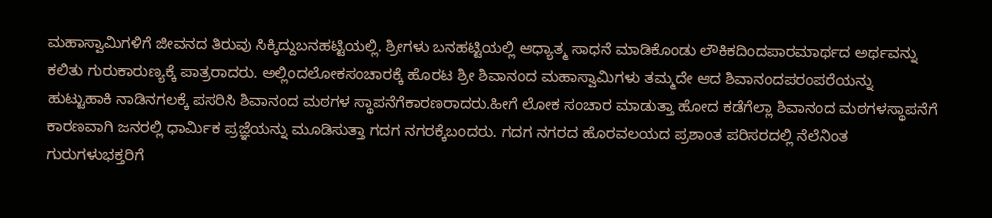ಮಹಾಸ್ವಾಮಿಗಳಿಗೆ ಜೀವನದ ತಿರುವು ಸಿಕ್ಕಿದ್ದುಬನಹಟ್ಟಿಯಲ್ಲಿ. ಶ್ರೀಗಳು ಬನಹಟ್ಟಿಯಲ್ಲಿ ಆಧ್ಯಾತ್ಮ ಸಾಧನೆ ಮಾಡಿಕೊಂಡು ಲೌಕಿಕದಿಂದಪಾರಮಾರ್ಥದ ಅರ್ಥವನ್ನು ಕಲಿತು ಗುರುಕಾರುಣ್ಯಕ್ಕೆ ಪಾತ್ರರಾದರು. ಅಲ್ಲಿಂದಲೋಕಸಂಚಾರಕ್ಕೆ ಹೊರಟ ಶ್ರೀ ಶಿವಾನಂದ ಮಹಾಸ್ವಾಮಿಗಳು ತಮ್ಮದೇ ಆದ ಶಿವಾನಂದಪರಂಪರೆಯನ್ನು ಹುಟ್ಟುಹಾಕಿ ನಾಡಿನಗಲಕ್ಕೆ ಪಸರಿಸಿ ಶಿವಾನಂದ ಮಠಗಳ ಸ್ಥಾಪನೆಗೆಕಾರಣರಾದರು.ಹೀಗೆ ಲೋಕ ಸಂಚಾರ ಮಾಡುತ್ತಾ ಹೋದ ಕಡೆಗೆಲ್ಲಾ ಶಿವಾನಂದ ಮಠಗಳಸ್ಥಾಪನೆಗೆ ಕಾರಣವಾಗಿ ಜನರಲ್ಲಿ ಧಾರ್ಮಿಕ ಪ್ರಜ್ಞೆಯನ್ನು ಮೂಡಿಸುತ್ತಾ ಗದಗ ನಗರಕ್ಕೆಬಂದರು. ಗದಗ ನಗರದ ಹೊರವಲಯದ ಪ್ರಶಾಂತ ಪರಿಸರದಲ್ಲಿ ನೆಲೆನಿಂತ ಗುರುಗಳುಭಕ್ತರಿಗೆ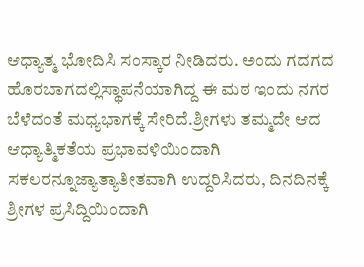ಆಧ್ಯಾತ್ಮ ಭೋದಿಸಿ ಸಂಸ್ಕಾರ ನೀಡಿದರು. ಅಂದು ಗದಗದ ಹೊರಬಾಗದಲ್ಲಿಸ್ಥಾಪನೆಯಾಗಿದ್ದ ಈ ಮಠ ಇಂದು ನಗರ ಬೆಳೆದಂತೆ ಮಧ್ಯಭಾಗಕ್ಕೆ ಸೇರಿದೆ.ಶ್ರೀಗಳು ತಮ್ಮದೇ ಆದ ಆಧ್ಯಾತ್ಮಿಕತೆಯ ಪ್ರಭಾವಳಿಯಿಂದಾಗಿ ಸಕಲರನ್ನೂಜ್ಯಾತ್ಯಾತೀತವಾಗಿ ಉದ್ದರಿಸಿದರು, ದಿನದಿನಕ್ಕೆ ಶ್ರೀಗಳ ಪ್ರಸಿದ್ದಿಯಿಂದಾಗಿ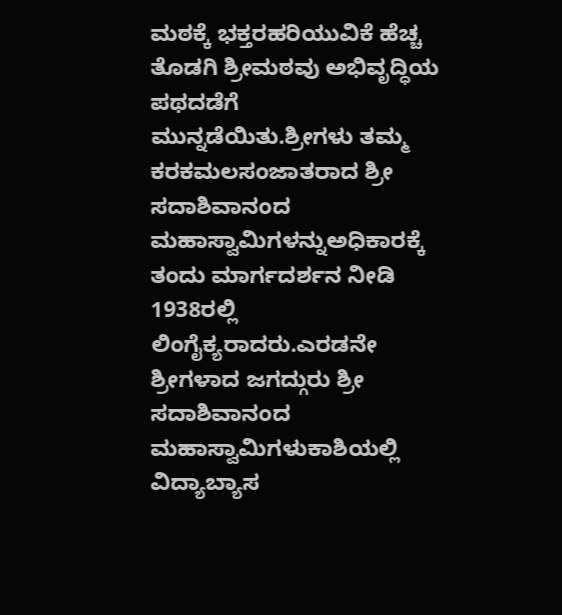ಮಠಕ್ಕೆ ಭಕ್ತರಹರಿಯುವಿಕೆ ಹೆಚ್ಚ ತೊಡಗಿ ಶ್ರೀಮಠವು ಅಭಿವೃದ್ಧಿಯ ಪಥದಡೆಗೆ ಮುನ್ನಡೆಯಿತು.ಶ್ರೀಗಳು ತಮ್ಮ ಕರಕಮಲಸಂಜಾತರಾದ ಶ್ರೀ ಸದಾಶಿವಾನಂದ ಮಹಾಸ್ವಾಮಿಗಳನ್ನುಅಧಿಕಾರಕ್ಕೆ ತಂದು ಮಾರ್ಗದರ್ಶನ ನೀಡಿ 1938ರಲ್ಲಿ ಲಿಂಗೈಕ್ಯರಾದರು.ಎರಡನೇ ಶ್ರೀಗಳಾದ ಜಗದ್ಗುರು ಶ್ರೀ ಸದಾಶಿವಾನಂದ ಮಹಾಸ್ವಾಮಿಗಳುಕಾಶಿಯಲ್ಲಿ ವಿದ್ಯಾಬ್ಯಾಸ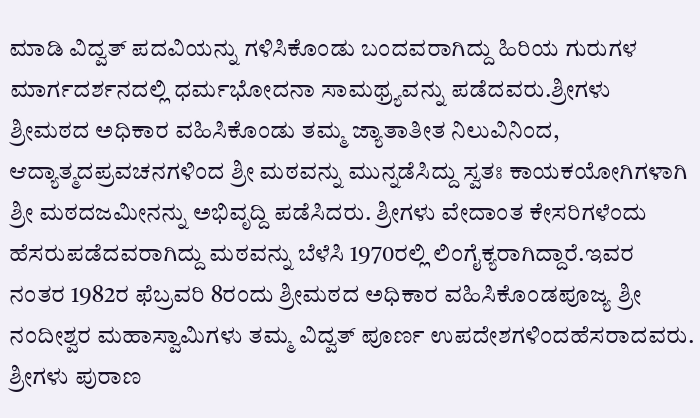ಮಾಡಿ ವಿದ್ವತ್ ಪದವಿಯನ್ನು ಗಳಿಸಿಕೊಂಡು ಬಂದವರಾಗಿದ್ದು ಹಿರಿಯ ಗುರುಗಳ ಮಾರ್ಗದರ್ಶನದಲ್ಲಿ ಧರ್ಮಭೋದನಾ ಸಾಮಥ್ರ್ಯವನ್ನು ಪಡೆದವರು.ಶ್ರೀಗಳು ಶ್ರೀಮಠದ ಅಧಿಕಾರ ವಹಿಸಿಕೊಂಡು ತಮ್ಮ ಜ್ಯಾತಾತೀತ ನಿಲುವಿನಿಂದ, ಆದ್ಯಾತ್ಮದಪ್ರವಚನಗಳಿಂದ ಶ್ರೀ ಮಠವನ್ನು ಮುನ್ನಡೆಸಿದ್ದು ಸ್ವತಃ ಕಾಯಕಯೋಗಿಗಳಾಗಿ ಶ್ರೀ ಮಠದಜಮೀನನ್ನು ಅಭಿವೃದ್ದಿ ಪಡೆಸಿದರು. ಶ್ರೀಗಳು ವೇದಾಂತ ಕೇಸರಿಗಳೆಂದು ಹೆಸರುಪಡೆದವರಾಗಿದ್ದು ಮಠವನ್ನು ಬೆಳೆಸಿ 1970ರಲ್ಲಿ ಲಿಂಗೈಕ್ಯರಾಗಿದ್ದಾರೆ.ಇವರ ನಂತರ 1982ರ ಫೆಬ್ರವರಿ 8ರಂದು ಶ್ರೀಮಠದ ಅಧಿಕಾರ ವಹಿಸಿಕೊಂಡಪೂಜ್ಯ ಶ್ರೀ ನಂದೀಶ್ವರ ಮಹಾಸ್ವಾಮಿಗಳು ತಮ್ಮ ವಿದ್ವತ್ ಪೂರ್ಣ ಉಪದೇಶಗಳಿಂದಹೆಸರಾದವರು. ಶ್ರೀಗಳು ಪುರಾಣ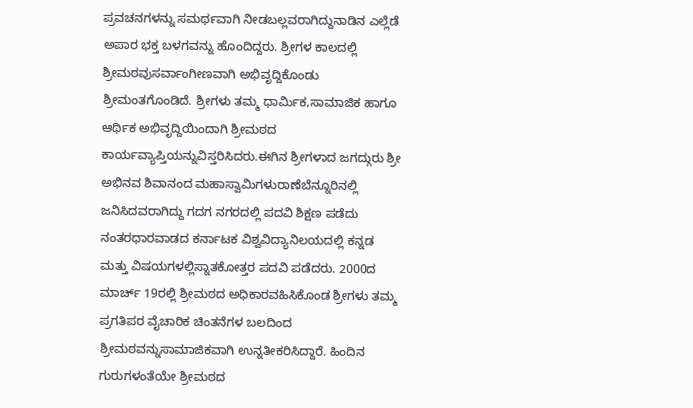ಪ್ರವಚನಗಳನ್ನು ಸಮರ್ಥವಾಗಿ ನೀಡಬಲ್ಲವರಾಗಿದ್ದುನಾಡಿನ ಎಲ್ಲೆಡೆ ಅಪಾರ ಭಕ್ತ ಬಳಗವನ್ನು ಹೊಂದಿದ್ದರು. ಶ್ರೀಗಳ ಕಾಲದಲ್ಲಿ ಶ್ರೀಮಠವುಸರ್ವಾಂಗೀಣವಾಗಿ ಅಭಿವೃದ್ದಿಕೊಂಡು ಶ್ರೀಮಂತಗೊಂಡಿದೆ. ಶ್ರೀಗಳು ತಮ್ಮ ಧಾರ್ಮಿಕ,ಸಾಮಾಜಿಕ ಹಾಗೂ ಆರ್ಥಿಕ ಅಭಿವೃದ್ದಿಯಿಂದಾಗಿ ಶ್ರೀಮಠದ ಕಾರ್ಯವ್ಯಾಪ್ತಿಯನ್ನುವಿಸ್ತರಿಸಿದರು.ಈಗಿನ ಶ್ರೀಗಳಾದ ಜಗದ್ಗುರು ಶ್ರೀ ಅಭಿನವ ಶಿವಾನಂದ ಮಹಾಸ್ವಾಮಿಗಳುರಾಣೆಬೆನ್ನೂರಿನಲ್ಲಿ ಜನಿಸಿದವರಾಗಿದ್ದು ಗದಗ ನಗರದಲ್ಲಿ ಪದವಿ ಶಿಕ್ಷಣ ಪಡೆದು ನಂತರಧಾರವಾಡದ ಕರ್ನಾಟಕ ವಿಶ್ವವಿದ್ಯಾನಿಲಯದಲ್ಲಿ ಕನ್ನಡ ಮತ್ತು ವಿಷಯಗಳಲ್ಲಿಸ್ನಾತಕೋತ್ತರ ಪದವಿ ಪಡೆದರು. 2000ದ ಮಾರ್ಚ್ 19ರಲ್ಲಿ ಶ್ರೀಮಠದ ಅಧಿಕಾರವಹಿಸಿಕೊಂಡ ಶ್ರೀಗಳು ತಮ್ಮ ಪ್ರಗತಿಪರ ವೈಚಾರಿಕ ಚಿಂತನೆಗಳ ಬಲದಿಂದ ಶ್ರೀಮಠವನ್ನುಸಾಮಾಜಿಕವಾಗಿ ಉನ್ನತೀಕರಿಸಿದ್ದಾರೆ. ಹಿಂದಿನ ಗುರುಗಳಂತೆಯೇ ಶ್ರೀಮಠದ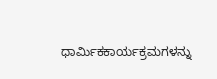ಧಾರ್ಮಿಕಕಾರ್ಯಕ್ರಮಗಳನ್ನು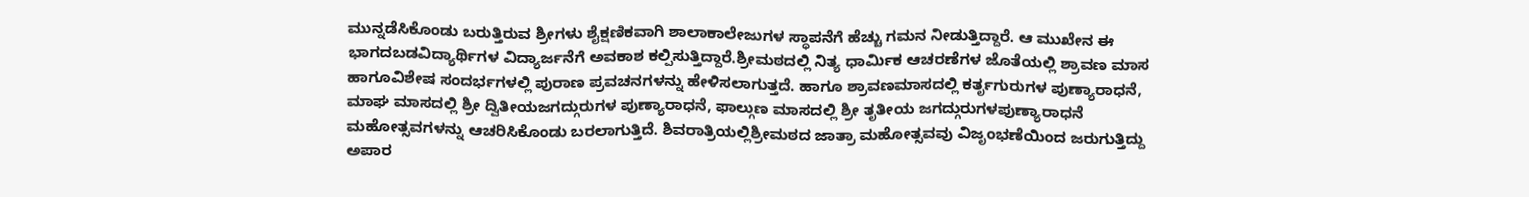ಮುನ್ನಡೆಸಿಕೊಂಡು ಬರುತ್ತಿರುವ ಶ್ರೀಗಳು ಶೈಕ್ಷಣಿಕವಾಗಿ ಶಾಲಾಕಾಲೇಜುಗಳ ಸ್ಥಾಪನೆಗೆ ಹೆಚ್ಚು ಗಮನ ನೀಡುತ್ತಿದ್ದಾರೆ. ಆ ಮುಖೇನ ಈ ಭಾಗದಬಡವಿದ್ಯಾರ್ಥಿಗಳ ವಿದ್ಯಾರ್ಜನೆಗೆ ಅವಕಾಶ ಕಲ್ಪಿಸುತ್ತಿದ್ದಾರೆ.ಶ್ರೀಮಠದಲ್ಲಿ ನಿತ್ಯ ಧಾರ್ಮಿಕ ಆಚರಣೆಗಳ ಜೊತೆಯಲ್ಲಿ ಶ್ರಾವಣ ಮಾಸ ಹಾಗೂವಿಶೇಷ ಸಂದರ್ಭಗಳಲ್ಲಿ ಪುರಾಣ ಪ್ರವಚನಗಳನ್ನು ಹೇಳಿಸಲಾಗುತ್ತದೆ. ಹಾಗೂ ಶ್ರಾವಣಮಾಸದಲ್ಲಿ ಕರ್ತೃಗುರುಗಳ ಪುಣ್ಯಾರಾಧನೆ, ಮಾಘ ಮಾಸದಲ್ಲಿ ಶ್ರೀ ದ್ವಿತೀಯಜಗದ್ಗುರುಗಳ ಪುಣ್ಯಾರಾಧನೆ, ಫಾಲ್ಗುಣ ಮಾಸದಲ್ಲಿ ಶ್ರೀ ತೃತೀಯ ಜಗದ್ಗುರುಗಳಪುಣ್ಯಾರಾಧನೆ ಮಹೋತ್ಸವಗಳನ್ನು ಆಚರಿಸಿಕೊಂಡು ಬರಲಾಗುತ್ತಿದೆ. ಶಿವರಾತ್ರಿಯಲ್ಲಿಶ್ರೀಮಠದ ಜಾತ್ರಾ ಮಹೋತ್ಸವವು ವಿಜೃಂಭಣೆಯಿಂದ ಜರುಗುತ್ತಿದ್ದು ಅಪಾರ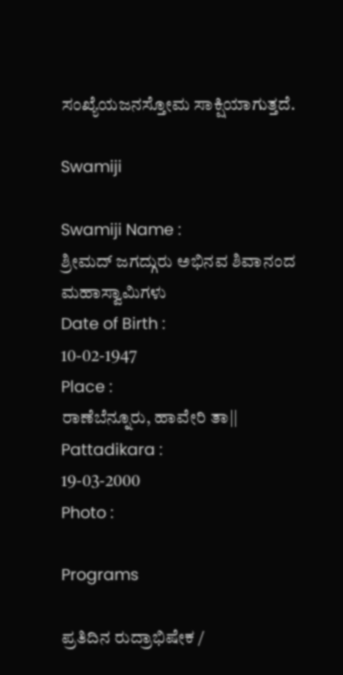ಸಂಖ್ಯೆಯಜನಸ್ತೋಮ ಸಾಕ್ಷಿಯಾಗುತ್ತದೆ.

Swamiji

Swamiji Name :
ಶ್ರೀಮದ್ ಜಗದ್ಗುರು ಅಭಿನವ ಶಿವಾನಂದ ಮಹಾಸ್ವಾಮಿಗಳು
Date of Birth :
10-02-1947
Place :
ರಾಣೆಬೆನ್ನೂರು, ಹಾವೇರಿ ತಾ||
Pattadikara :
19-03-2000
Photo :

Programs

ಪ್ರತಿದಿನ ರುದ್ರಾಭಿಷೇಕ /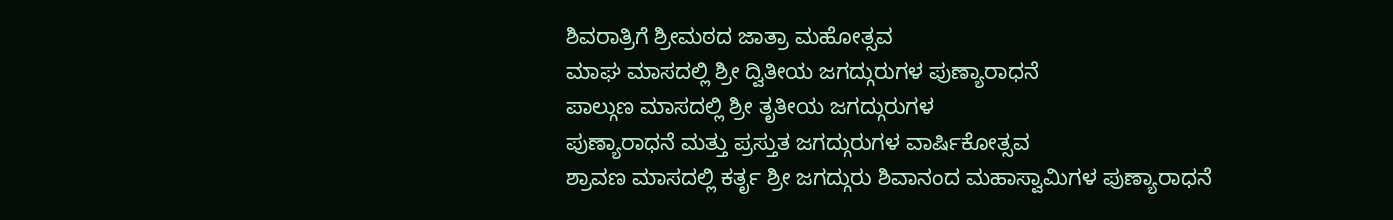ಶಿವರಾತ್ರಿಗೆ ಶ್ರೀಮಠದ ಜಾತ್ರಾ ಮಹೋತ್ಸವ
ಮಾಘ ಮಾಸದಲ್ಲಿ ಶ್ರೀ ದ್ವಿತೀಯ ಜಗದ್ಗುರುಗಳ ಪುಣ್ಯಾರಾಧನೆ
ಪಾಲ್ಗುಣ ಮಾಸದಲ್ಲಿ ಶ್ರೀ ತೃತೀಯ ಜಗದ್ಗುರುಗಳ
ಪುಣ್ಯಾರಾಧನೆ ಮತ್ತು ಪ್ರಸ್ತುತ ಜಗದ್ಗುರುಗಳ ವಾರ್ಷಿಕೋತ್ಸವ
ಶ್ರಾವಣ ಮಾಸದಲ್ಲಿ ಕರ್ತೃ ಶ್ರೀ ಜಗದ್ಗುರು ಶಿವಾನಂದ ಮಹಾಸ್ವಾಮಿಗಳ ಪುಣ್ಯಾರಾಧನೆ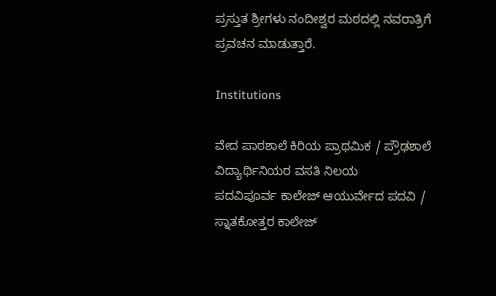ಪ್ರಸ್ತುತ ಶ್ರೀಗಳು ನಂದೀಶ್ವರ ಮಠದಲ್ಲಿ ನವರಾತ್ರಿಗೆ ಪ್ರವಚನ ಮಾಡುತ್ತಾರೆ.

Institutions

ವೇದ ಪಾಠಶಾಲೆ ಕಿರಿಯ ಪ್ರಾಥಮಿಕ / ಪ್ರೌಢಶಾಲೆ
ವಿದ್ಯಾರ್ಥಿನಿಯರ ವಸತಿ ನಿಲಯ
ಪದವಿಪೂರ್ವ ಕಾಲೇಜ್ ಆಯುರ್ವೇದ ಪದವಿ / ಸ್ನಾತಕೋತ್ತರ ಕಾಲೇಜ್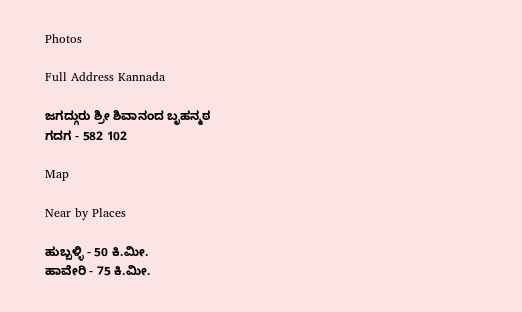Photos

Full Address Kannada

ಜಗದ್ಗುರು ಶ್ರೀ ಶಿವಾನಂದ ಬೃಹನ್ಮಠ
ಗದಗ - 582 102

Map

Near by Places

ಹುಬ್ಬಳ್ಳಿ - 50 ಕಿ.ಮೀ.
ಹಾವೇರಿ - 75 ಕಿ.ಮೀ.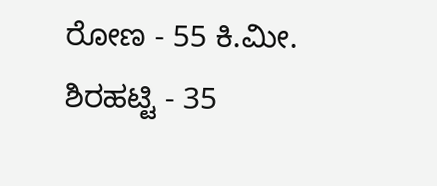ರೋಣ - 55 ಕಿ.ಮೀ.
ಶಿರಹಟ್ಟಿ - 35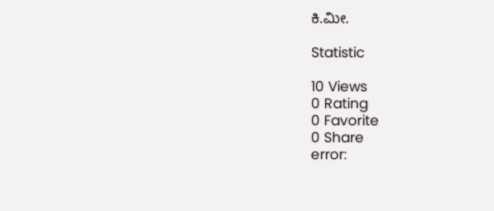ಕಿ.ಮೀ.

Statistic

10 Views
0 Rating
0 Favorite
0 Share
error: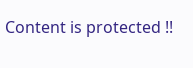Content is protected !!